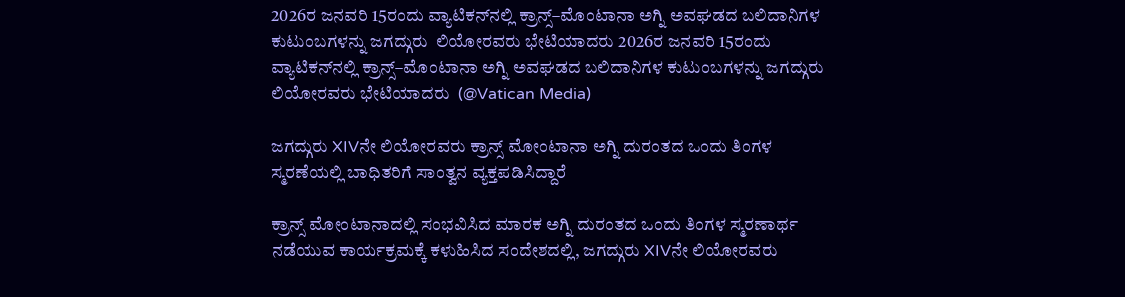2026ರ ಜನವರಿ 15ರಂದು ವ್ಯಾಟಿಕನ್‌ನಲ್ಲಿ ಕ್ರಾನ್ಸ್–ಮೊಂಟಾನಾ ಅಗ್ನಿ ಅವಘಡದ ಬಲಿದಾನಿಗಳ ಕುಟುಂಬಗಳನ್ನು ಜಗದ್ಗುರು  ಲಿಯೋರವರು ಭೇಟಿಯಾದರು 2026ರ ಜನವರಿ 15ರಂದು ವ್ಯಾಟಿಕನ್‌ನಲ್ಲಿ ಕ್ರಾನ್ಸ್–ಮೊಂಟಾನಾ ಅಗ್ನಿ ಅವಘಡದ ಬಲಿದಾನಿಗಳ ಕುಟುಂಬಗಳನ್ನು ಜಗದ್ಗುರು ಲಿಯೋರವರು ಭೇಟಿಯಾದರು  (@Vatican Media)

ಜಗದ್ಗುರು XIVನೇ ಲಿಯೋರವರು ಕ್ರಾನ್ಸ್ ಮೋಂಟಾನಾ ಅಗ್ನಿ ದುರಂತದ ಒಂದು ತಿಂಗಳ ಸ್ಮರಣೆಯಲ್ಲಿ ಬಾಧಿತರಿಗೆ ಸಾಂತ್ವನ ವ್ಯಕ್ತಪಡಿಸಿದ್ದಾರೆ

ಕ್ರಾನ್ಸ್ ಮೋಂಟಾನಾದಲ್ಲಿ ಸಂಭವಿಸಿದ ಮಾರಕ ಅಗ್ನಿ ದುರಂತದ ಒಂದು ತಿಂಗಳ ಸ್ಮರಣಾರ್ಥ ನಡೆಯುವ ಕಾರ್ಯಕ್ರಮಕ್ಕೆ ಕಳುಹಿಸಿದ ಸಂದೇಶದಲ್ಲಿ, ಜಗದ್ಗುರು XIVನೇ ಲಿಯೋರವರು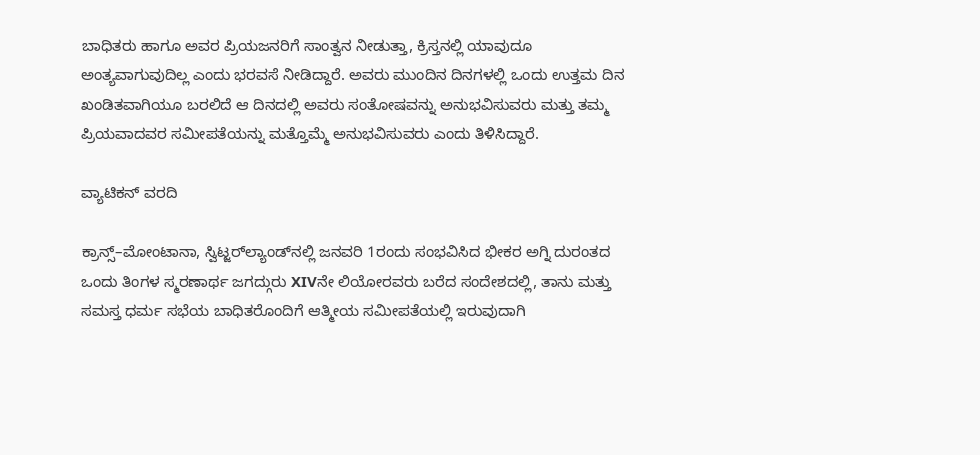ಬಾಧಿತರು ಹಾಗೂ ಅವರ ಪ್ರಿಯಜನರಿಗೆ ಸಾಂತ್ವನ ನೀಡುತ್ತಾ, ಕ್ರಿಸ್ತನಲ್ಲಿ ಯಾವುದೂ ಅಂತ್ಯವಾಗುವುದಿಲ್ಲ ಎಂದು ಭರವಸೆ ನೀಡಿದ್ದಾರೆ. ಅವರು ಮುಂದಿನ ದಿನಗಳಲ್ಲಿ ಒಂದು ಉತ್ತಮ ದಿನ ಖಂಡಿತವಾಗಿಯೂ ಬರಲಿದೆ ಆ ದಿನದಲ್ಲಿ ಅವರು ಸಂತೋಷವನ್ನು ಅನುಭವಿಸುವರು ಮತ್ತು ತಮ್ಮ ಪ್ರಿಯವಾದವರ ಸಮೀಪತೆಯನ್ನು ಮತ್ತೊಮ್ಮೆ ಅನುಭವಿಸುವರು ಎಂದು ತಿಳಿಸಿದ್ದಾರೆ.

ವ್ಯಾಟಿಕನ್ ವರದಿ

ಕ್ರಾನ್ಸ್–ಮೋಂಟಾನಾ, ಸ್ವಿಟ್ಜರ್‌ಲ್ಯಾಂಡ್‌ನಲ್ಲಿ ಜನವರಿ 1ರಂದು ಸಂಭವಿಸಿದ ಭೀಕರ ಅಗ್ನಿ ದುರಂತದ ಒಂದು ತಿಂಗಳ ಸ್ಮರಣಾರ್ಥ ಜಗದ್ಗುರು XIVನೇ ಲಿಯೋರವರು ಬರೆದ ಸಂದೇಶದಲ್ಲಿ, ತಾನು ಮತ್ತು ಸಮಸ್ತ ಧರ್ಮ ಸಭೆಯ ಬಾಧಿತರೊಂದಿಗೆ ಆತ್ಮೀಯ ಸಮೀಪತೆಯಲ್ಲಿ ಇರುವುದಾಗಿ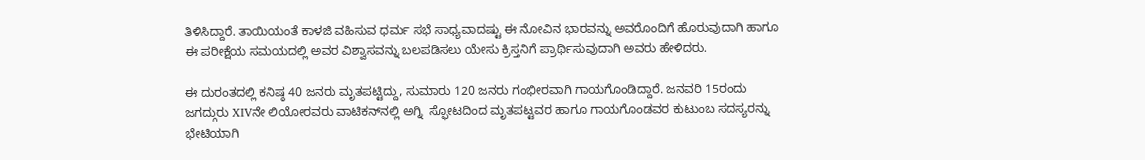ತಿಳಿಸಿದ್ದಾರೆ. ತಾಯಿಯಂತೆ ಕಾಳಜಿ ವಹಿಸುವ ಧರ್ಮ ಸಭೆ ಸಾಧ್ಯವಾದಷ್ಟು ಈ ನೋವಿನ ಭಾರವನ್ನು ಅವರೊಂದಿಗೆ ಹೊರುವುದಾಗಿ ಹಾಗೂ ಈ ಪರೀಕ್ಷೆಯ ಸಮಯದಲ್ಲಿ ಅವರ ವಿಶ್ವಾಸವನ್ನು ಬಲಪಡಿಸಲು ಯೇಸು ಕ್ರಿಸ್ತನಿಗೆ ಪ್ರಾರ್ಥಿಸುವುದಾಗಿ ಅವರು ಹೇಳಿದರು.

ಈ ದುರಂತದಲ್ಲಿ ಕನಿಷ್ಠ 40 ಜನರು ಮೃತಪಟ್ಟಿದ್ದು, ಸುಮಾರು 120 ಜನರು ಗಂಭೀರವಾಗಿ ಗಾಯಗೊಂಡಿದ್ದಾರೆ. ಜನವರಿ 15ರಂದು ಜಗದ್ಗುರು XIVನೇ ಲಿಯೋರವರು ವಾಟಿಕನ್‌ನಲ್ಲಿ ಅಗ್ನಿ  ಸ್ಫೋಟದಿಂದ ಮೃತಪಟ್ಟವರ ಹಾಗೂ ಗಾಯಗೊಂಡವರ ಕುಟುಂಬ ಸದಸ್ಯರನ್ನು ಭೇಟಿಯಾಗಿ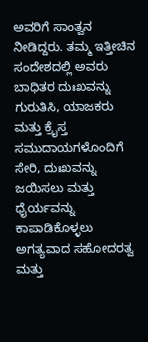ಅವರಿಗೆ ಸಾಂತ್ವನ ನೀಡಿದ್ದರು. ತಮ್ಮ ಇತ್ತೀಚಿನ ಸಂದೇಶದಲ್ಲಿ ಅವರು ಬಾಧಿತರ ದುಃಖವನ್ನು ಗುರುತಿಸಿ, ಯಾಜಕರು ಮತ್ತು ಕ್ರೈಸ್ತ ಸಮುದಾಯಗಳೊಂದಿಗೆ ಸೇರಿ, ದುಃಖವನ್ನು ಜಯಿಸಲು ಮತ್ತು ಧೈರ್ಯವನ್ನು ಕಾಪಾಡಿಕೊಳ್ಳಲು ಅಗತ್ಯವಾದ ಸಹೋದರತ್ವ ಮತ್ತು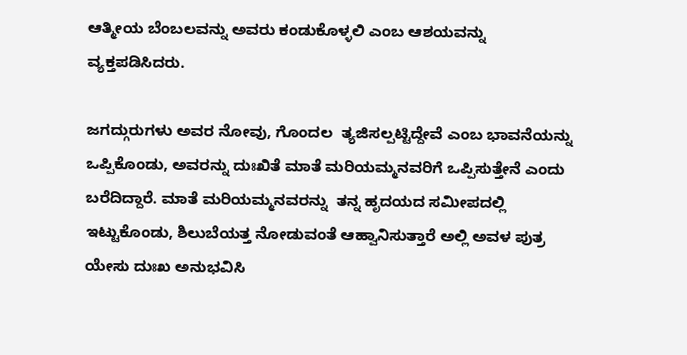ಆತ್ಮೀಯ ಬೆಂಬಲವನ್ನು ಅವರು ಕಂಡುಕೊಳ್ಳಲಿ ಎಂಬ ಆಶಯವನ್ನು ವ್ಯಕ್ತಪಡಿಸಿದರು.

ಜಗದ್ಗುರುಗಳು ಅವರ ನೋವು, ಗೊಂದಲ  ತ್ಯಜಿಸಲ್ಪಟ್ಟಿದ್ದೇವೆ ಎಂಬ ಭಾವನೆಯನ್ನು ಒಪ್ಪಿಕೊಂಡು, ಅವರನ್ನು ದುಃಖಿತೆ ಮಾತೆ ಮರಿಯಮ್ಮನವರಿಗೆ ಒಪ್ಪಿಸುತ್ತೇನೆ ಎಂದು ಬರೆದಿದ್ದಾರೆ. ಮಾತೆ ಮರಿಯಮ್ಮನವರನ್ನು  ತನ್ನ ಹೃದಯದ ಸಮೀಪದಲ್ಲಿ ಇಟ್ಟುಕೊಂಡು, ಶಿಲುಬೆಯತ್ತ ನೋಡುವಂತೆ ಆಹ್ವಾನಿಸುತ್ತಾರೆ ಅಲ್ಲಿ ಅವಳ ಪುತ್ರ ಯೇಸು ದುಃಖ ಅನುಭವಿಸಿ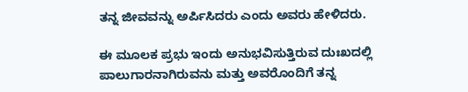ತನ್ನ ಜೀವವನ್ನು ಅರ್ಪಿಸಿದರು ಎಂದು ಅವರು ಹೇಳಿದರು.

ಈ ಮೂಲಕ ಪ್ರಭು ಇಂದು ಅನುಭವಿಸುತ್ತಿರುವ ದುಃಖದಲ್ಲಿ ಪಾಲುಗಾರನಾಗಿರುವನು ಮತ್ತು ಅವರೊಂದಿಗೆ ತನ್ನ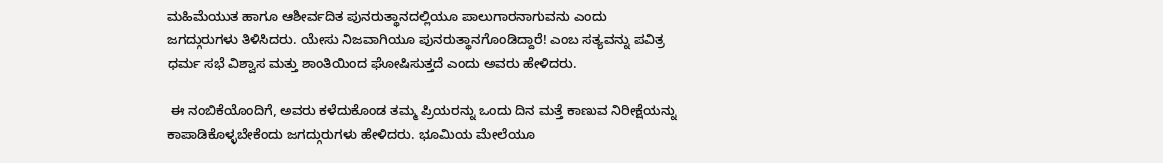ಮಹಿಮೆಯುತ ಹಾಗೂ ಆಶೀರ್ವದಿತ ಪುನರುತ್ಥಾನದಲ್ಲಿಯೂ ಪಾಲುಗಾರನಾಗುವನು ಎಂದು ಜಗದ್ಗುರುಗಳು ತಿಳಿಸಿದರು. ಯೇಸು ನಿಜವಾಗಿಯೂ ಪುನರುತ್ಥಾನಗೊಂಡಿದ್ದಾರೆ! ಎಂಬ ಸತ್ಯವನ್ನು ಪವಿತ್ರ ಧರ್ಮ ಸಭೆ ವಿಶ್ವಾಸ ಮತ್ತು ಶಾಂತಿಯಿಂದ ಘೋಷಿಸುತ್ತದೆ ಎಂದು ಅವರು ಹೇಳಿದರು.

 ಈ ನಂಬಿಕೆಯೊಂದಿಗೆ, ಅವರು ಕಳೆದುಕೊಂಡ ತಮ್ಮ ಪ್ರಿಯರನ್ನು ಒಂದು ದಿನ ಮತ್ತೆ ಕಾಣುವ ನಿರೀಕ್ಷೆಯನ್ನು ಕಾಪಾಡಿಕೊಳ್ಳಬೇಕೆಂದು ಜಗದ್ಗುರುಗಳು ಹೇಳಿದರು. ಭೂಮಿಯ ಮೇಲೆಯೂ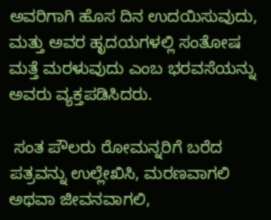ಅವರಿಗಾಗಿ ಹೊಸ ದಿನ ಉದಯಿಸುವುದು, ಮತ್ತು ಅವರ ಹೃದಯಗಳಲ್ಲಿ ಸಂತೋಷ ಮತ್ತೆ ಮರಳುವುದು ಎಂಬ ಭರವಸೆಯನ್ನು ಅವರು ವ್ಯಕ್ತಪಡಿಸಿದರು.

 ಸಂತ ಪೌಲರು ರೋಮನ್ನರಿಗೆ ಬರೆದ ಪತ್ರವನ್ನು ಉಲ್ಲೇಖಿಸಿ, ಮರಣವಾಗಲಿ ಅಥವಾ ಜೀವನವಾಗಲಿ,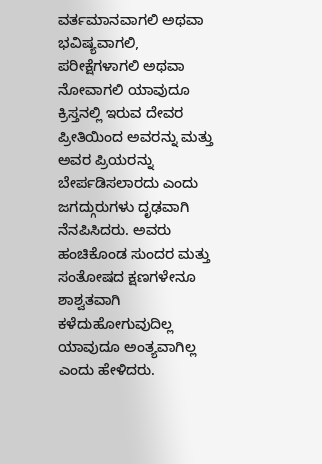ವರ್ತಮಾನವಾಗಲಿ ಅಥವಾ ಭವಿಷ್ಯವಾಗಲಿ, ಪರೀಕ್ಷೆಗಳಾಗಲಿ ಅಥವಾ ನೋವಾಗಲಿ ಯಾವುದೂ ಕ್ರಿಸ್ತನಲ್ಲಿ ಇರುವ ದೇವರ ಪ್ರೀತಿಯಿಂದ ಅವರನ್ನು ಮತ್ತು ಅವರ ಪ್ರಿಯರನ್ನು ಬೇರ್ಪಡಿಸಲಾರದು ಎಂದು ಜಗದ್ಗುರುಗಳು ದೃಢವಾಗಿ ನೆನಪಿಸಿದರು. ಅವರು ಹಂಚಿಕೊಂಡ ಸುಂದರ ಮತ್ತು ಸಂತೋಷದ ಕ್ಷಣಗಳೇನೂ ಶಾಶ್ವತವಾಗಿ ಕಳೆದುಹೋಗುವುದಿಲ್ಲ ಯಾವುದೂ ಅಂತ್ಯವಾಗಿಲ್ಲ ಎಂದು ಹೇಳಿದರು.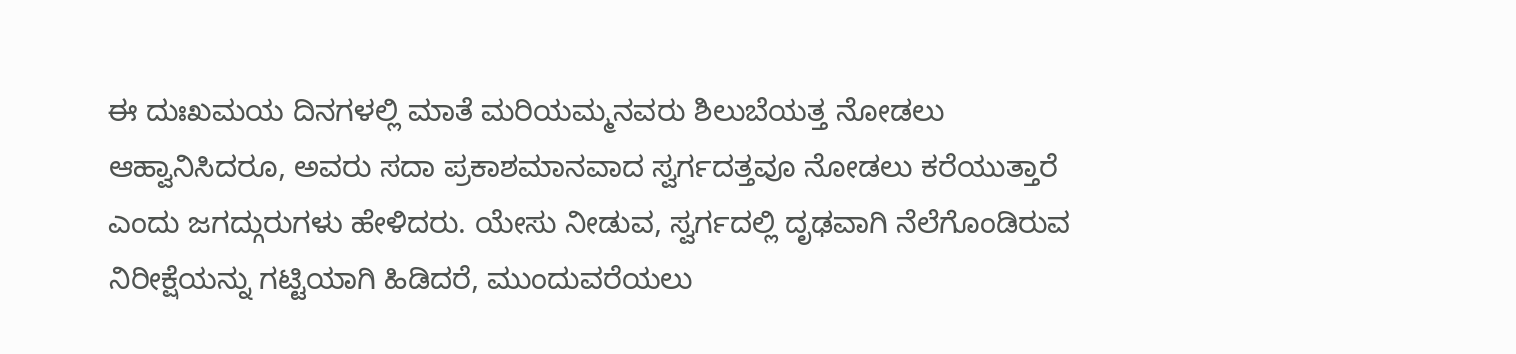ಈ ದುಃಖಮಯ ದಿನಗಳಲ್ಲಿ ಮಾತೆ ಮರಿಯಮ್ಮನವರು ಶಿಲುಬೆಯತ್ತ ನೋಡಲು ಆಹ್ವಾನಿಸಿದರೂ, ಅವರು ಸದಾ ಪ್ರಕಾಶಮಾನವಾದ ಸ್ವರ್ಗದತ್ತವೂ ನೋಡಲು ಕರೆಯುತ್ತಾರೆ ಎಂದು ಜಗದ್ಗುರುಗಳು ಹೇಳಿದರು. ಯೇಸು ನೀಡುವ, ಸ್ವರ್ಗದಲ್ಲಿ ದೃಢವಾಗಿ ನೆಲೆಗೊಂಡಿರುವ ನಿರೀಕ್ಷೆಯನ್ನು ಗಟ್ಟಿಯಾಗಿ ಹಿಡಿದರೆ, ಮುಂದುವರೆಯಲು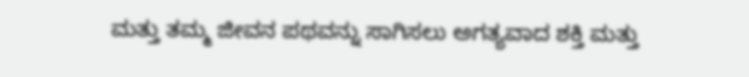ಮತ್ತು ತಮ್ಮ ಜೀವನ ಪಥವನ್ನು ಸಾಗಿಸಲು ಅಗತ್ಯವಾದ ಶಕ್ತಿ ಮತ್ತು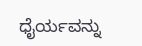ಧೈರ್ಯವನ್ನು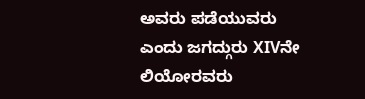ಅವರು ಪಡೆಯುವರು ಎಂದು ಜಗದ್ಗುರು XIVನೇ ಲಿಯೋರವರು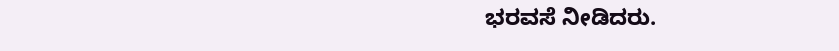ಭರವಸೆ ನೀಡಿದರು.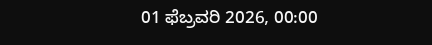01 ಫೆಬ್ರವರಿ 2026, 00:00